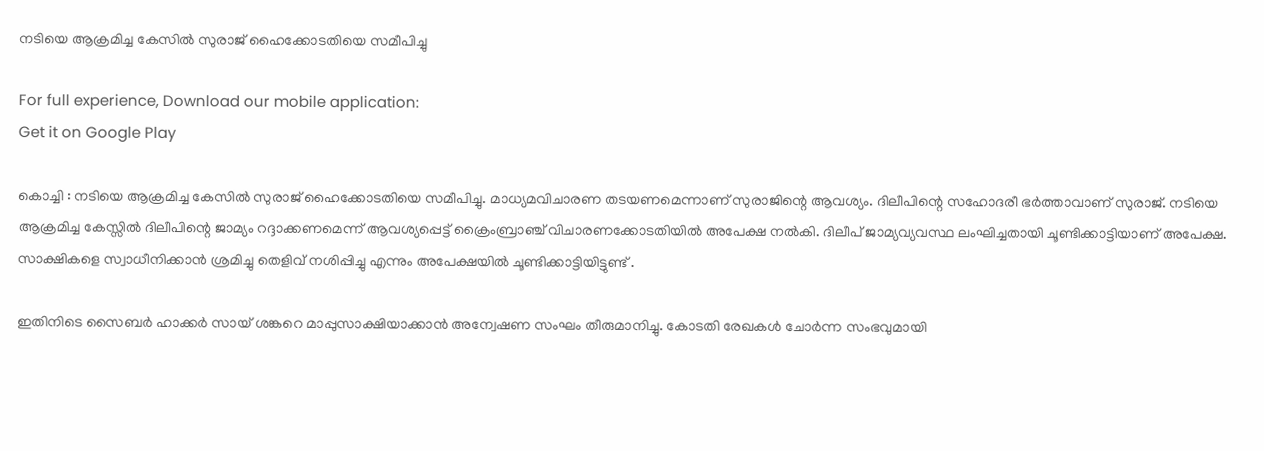നടിയെ ആക്രമിച്ച കേസില്‍ സുരാജ് ഹൈക്കോടതിയെ സമീപിച്ചു

For full experience, Download our mobile application:
Get it on Google Play

കൊച്ചി : നടിയെ ആക്രമിച്ച കേസില്‍ സുരാജ് ഹൈക്കോടതിയെ സമീപിച്ചു. മാധ്യമവിചാരണ തടയണമെന്നാണ് സുരാജിന്റെ ആവശ്യം. ദിലീപിന്റെ സഹോദരീ ഭര്‍ത്താവാണ് സുരാജ്. നടിയെ ആക്രമിച്ച കേസ്സില്‍ ദിലീപിന്റെ ജാമ്യം റദ്ദാക്കണമെന്ന് ആവശ്യപ്പെട്ട് ക്രൈംബ്രാഞ്ച് വിചാരണക്കോടതിയില്‍ അപേക്ഷ നല്‍കി. ദിലീപ് ജാമ്യവ്യവസ്ഥ ലംഘിച്ചതായി ചൂണ്ടിക്കാട്ടിയാണ് അപേക്ഷ. സാക്ഷികളെ സ്വാധീനിക്കാന്‍ ശ്രമിച്ചു തെളിവ് നശിപ്പിച്ചു എന്നും അപേക്ഷയില്‍ ചൂണ്ടിക്കാട്ടിയിട്ടുണ്ട് .

ഇതിനിടെ സൈബര്‍ ഹാക്കര്‍ സായ് ശങ്കറെ മാപ്പുസാക്ഷിയാക്കാന്‍ അന്വേഷണ സംഘം തീരുമാനിച്ചു. കോടതി രേഖകള്‍ ചോര്‍ന്ന സംഭവുമായി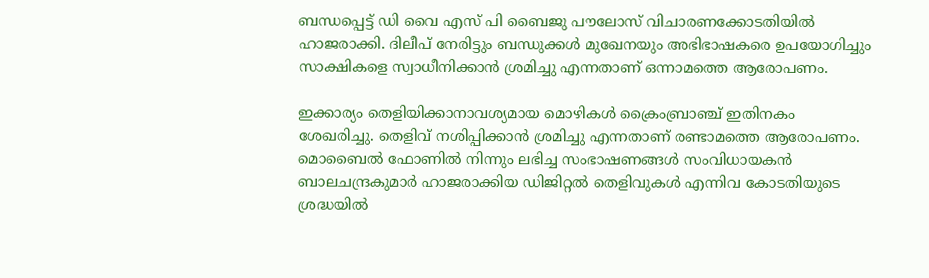ബന്ധപ്പെട്ട് ഡി വൈ എസ് പി ബൈജു പൗലോസ് വിചാരണക്കോടതിയില്‍ ഹാജരാക്കി. ദിലീപ് നേരിട്ടും ബന്ധുക്കള്‍ മുഖേനയും അഭിഭാഷകരെ ഉപയോഗിച്ചും സാക്ഷികളെ സ്വാധീനിക്കാന്‍ ശ്രമിച്ചു എന്നതാണ് ഒന്നാമത്തെ ആരോപണം.

ഇക്കാര്യം തെളിയിക്കാനാവശ്യമായ മൊഴികള്‍ ക്രൈംബ്രാഞ്ച് ഇതിനകം ശേഖരിച്ചു. തെളിവ് നശിപ്പിക്കാന്‍ ശ്രമിച്ചു എന്നതാണ് രണ്ടാമത്തെ ആരോപണം. മൊബൈല്‍ ഫോണില്‍ നിന്നും ലഭിച്ച സംഭാഷണങ്ങള്‍ സംവിധായകന്‍ ബാലചന്ദ്രകുമാര്‍ ഹാജരാക്കിയ ഡിജിറ്റല്‍ തെളിവുകള്‍ എന്നിവ കോടതിയുടെ ശ്രദ്ധയില്‍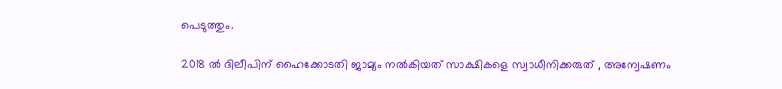പെടുത്തും.

2018 ല്‍ ദിലീപിന് ഹൈക്കോടതി ജാമ്യം നല്‍കിയത് സാക്ഷികളെ സ്വാധീനിക്കരുത് , അന്വേഷണം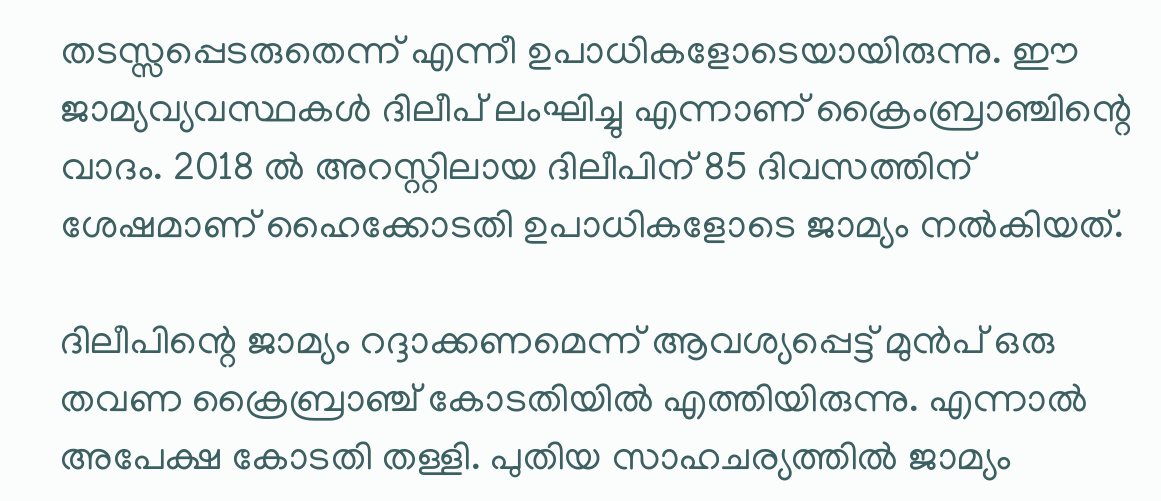തടസ്സപ്പെടരുതെന്ന് എന്നീ ഉപാധികളോടെയായിരുന്നു. ഈ ജാമ്യവ്യവസ്ഥകള്‍ ദിലീപ് ലംഘിച്ചു എന്നാണ് ക്രൈംബ്രാഞ്ചിന്റെ വാദം. 2018 ല്‍ അറസ്റ്റിലായ ദിലീപിന് 85 ദിവസത്തിന് ശേഷമാണ് ഹൈക്കോടതി ഉപാധികളോടെ ജാമ്യം നല്‍കിയത്.

ദിലീപിന്റെ ജാമ്യം റദ്ദാക്കണമെന്ന് ആവശ്യപ്പെട്ട് മുന്‍പ് ഒരു തവണ ക്രൈബ്രാഞ്ച് കോടതിയില്‍ എത്തിയിരുന്നു. എന്നാല്‍ അപേക്ഷ കോടതി തള്ളി. പുതിയ സാഹചര്യത്തില്‍ ജാമ്യം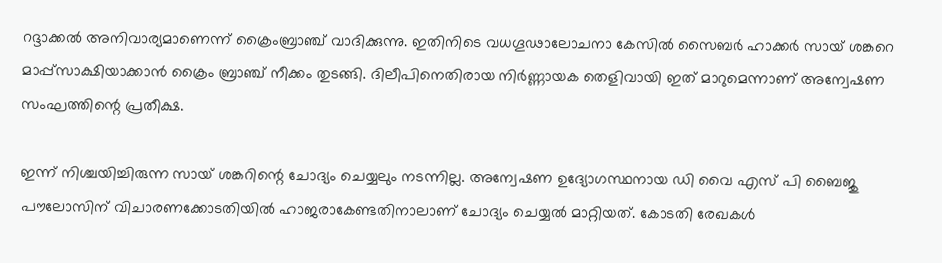റദ്ദാക്കല്‍ അനിവാര്യമാണെന്ന് ക്രൈംബ്രാഞ്ച് വാദിക്കുന്നു. ഇതിനിടെ വധഗൂഢാലോചനാ കേസില്‍ സൈബര്‍ ഹാക്കര്‍ സായ് ശങ്കറെ മാപ്പ്‌സാക്ഷിയാക്കാന്‍ ക്രൈം ബ്രാഞ്ച് നീക്കം തുടങ്ങി. ദിലീപിനെതിരായ നിര്‍ണ്ണായക തെളിവായി ഇത് മാറുമെന്നാണ് അന്വേഷണ സംഘത്തിന്റെ പ്രതീക്ഷ.

ഇന്ന് നിശ്ചയിച്ചിരുന്ന സായ് ശങ്കറിന്റെ ചോദ്യം ചെയ്യലും നടന്നില്ല. അന്വേഷണ ഉദ്യോഗസ്ഥനായ ഡി വൈ എസ് പി ബൈജു പൗലോസിന് വിചാരണക്കോടതിയില്‍ ഹാജരാകേണ്ടതിനാലാണ് ചോദ്യം ചെയ്യല്‍ മാറ്റിയത്. കോടതി രേഖകള്‍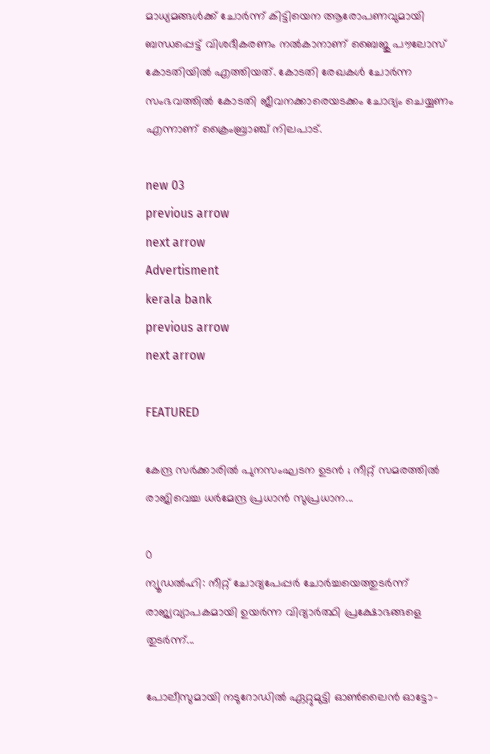മാധ്യമങ്ങള്‍ക്ക് ചോര്‍ന്ന് കിട്ടിയെന ആരോപണവുമായി ബന്ധപ്പെട്ട് വിശദീകരണം നല്‍കാനാണ് ബൈജു പൗലോസ് കോടതിയില്‍ എത്തിയത്. കോടതി രേഖകള്‍ ചോര്‍ന്ന സംഭവത്തില്‍ കോടതി ജീവനക്കാരെയടക്കം ചോദ്യം ചെയ്യണം എന്നാണ് ക്രൈംബ്രാഞ്ച് നിലപാട്.

new 03
previous arrow
next arrow
Advertisment
kerala bank
previous arrow
next arrow

FEATURED

കേന്ദ്ര സർക്കാരിൽ പുനസംഘടന ഉടൻ ; നീറ്റ് സമരത്തിൽ രാജിവെച്ച ധർമേന്ദ്ര പ്രധാൻ സുപ്രധാന...

0
ന്യൂഡൽഹി: നീറ്റ് ചോദ്യപേപ്പർ ചോർച്ചയെത്തുടർന്ന് രാജ്യവ്യാപകമായി ഉയർന്ന വിദ്യാർത്ഥി പ്രക്ഷോഭങ്ങളെ തുടർന്ന്...

പോലീസുമായി നടുറോഡിൽ ഏറ്റുമുട്ടി ഓൺലൈൻ ഓട്ടോ-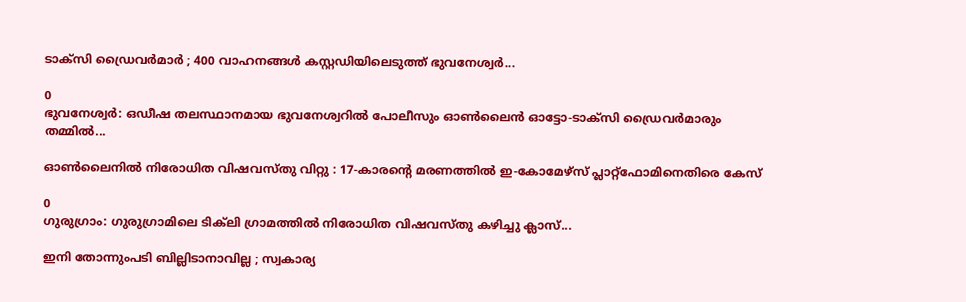ടാക്‌സി ഡ്രൈവർമാർ ; 400 വാഹനങ്ങൾ കസ്റ്റഡിയിലെടുത്ത് ഭുവനേശ്വർ...

0
ഭുവനേശ്വർ: ഒഡീഷ തലസ്ഥാനമായ ഭുവനേശ്വറിൽ പോലീസും ഓൺലൈൻ ഓട്ടോ-ടാക്സി ഡ്രൈവർമാരും തമ്മിൽ...

ഓൺലൈനിൽ നിരോധിത വിഷവസ്തു വിറ്റു : 17-കാരന്റെ മരണത്തിൽ ഇ-കോമേഴ്‌സ് പ്ലാറ്റ്‌ഫോമിനെതിരെ കേസ്

0
ഗുരുഗ്രാം: ഗുരുഗ്രാമിലെ ടിക്‌ലി ഗ്രാമത്തിൽ നിരോധിത വിഷവസ്തു കഴിച്ചു ക്ലാസ്...

ഇനി തോന്നുംപടി ബില്ലിടാനാവില്ല ; സ്വകാര്യ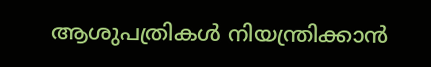ആശുപത്രികൾ നിയന്ത്രിക്കാൻ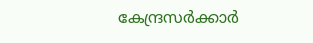കേന്ദ്രസർക്കാർ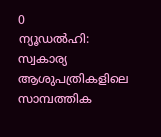0
ന്യൂഡൽഹി: സ്വകാര്യ ആശുപത്രികളിലെ സാമ്പത്തിക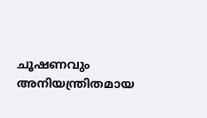ചൂഷണവും അനിയന്ത്രിതമായ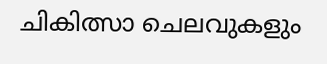ചികിത്സാ ചെലവുകളും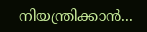നിയന്ത്രിക്കാൻ...